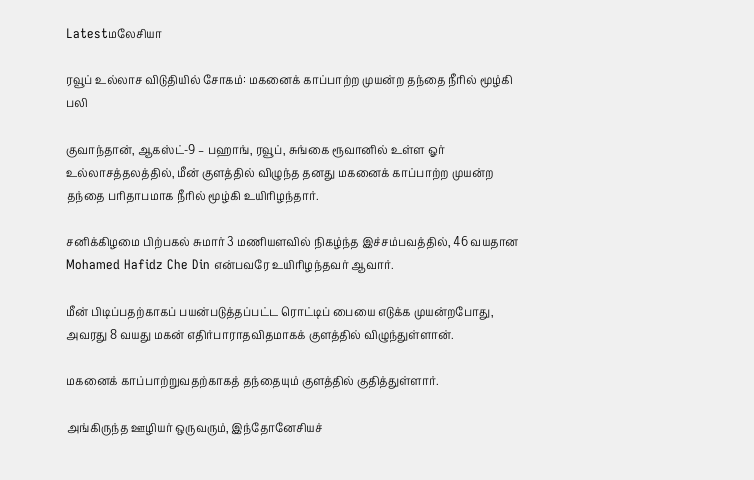Latestமலேசியா

ரவூப் உல்லாச விடுதியில் சோகம்: மகனைக் காப்பாற்ற முயன்ற தந்தை நீரில் மூழ்கி பலி

குவாந்தான், ஆகஸ்ட்-9 – பஹாங், ரவூப், சுங்கை ரூவானில் உள்ள ஓர் உல்லாசத்தலத்தில், மீன் குளத்தில் விழுந்த தனது மகனைக் காப்பாற்ற முயன்ற தந்தை பரிதாபமாக நீரில் மூழ்கி உயிரிழந்தார்.

சனிக்கிழமை பிற்பகல் சுமார் 3 மணியளவில் நிகழ்ந்த இச்சம்பவத்தில், 46 வயதான Mohamed Hafidz Che Din என்பவரே உயிரிழந்தவர் ஆவார்.

மீன் பிடிப்பதற்காகப் பயன்படுத்தப்பட்ட ரொட்டிப் பையை எடுக்க முயன்றபோது, அவரது 8 வயது மகன் எதிர்பாராதவிதமாகக் குளத்தில் விழுந்துள்ளான்.

மகனைக் காப்பாற்றுவதற்காகத் தந்தையும் குளத்தில் குதித்துள்ளார்.

அங்கிருந்த ஊழியர் ஒருவரும், இந்தோனேசியச்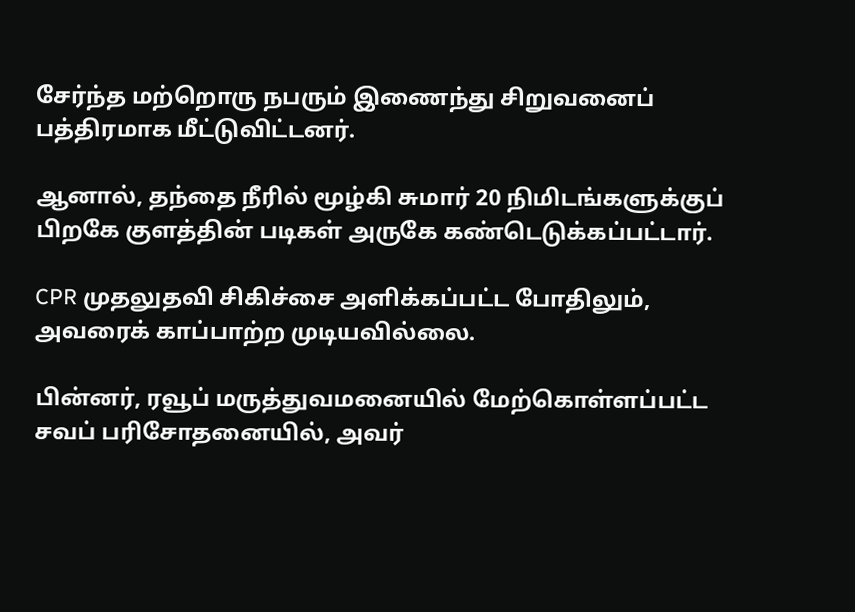சேர்ந்த மற்றொரு நபரும் இணைந்து சிறுவனைப் பத்திரமாக மீட்டுவிட்டனர்.

ஆனால், தந்தை நீரில் மூழ்கி சுமார் 20 நிமிடங்களுக்குப் பிறகே குளத்தின் படிகள் அருகே கண்டெடுக்கப்பட்டார்.

CPR முதலுதவி சிகிச்சை அளிக்கப்பட்ட போதிலும், அவரைக் காப்பாற்ற முடியவில்லை.

பின்னர், ரவூப் மருத்துவமனையில் மேற்கொள்ளப்பட்ட சவப் பரிசோதனையில், அவர்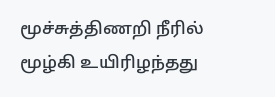மூச்சுத்திணறி நீரில் மூழ்கி உயிரிழந்தது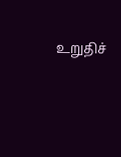உறுதிச்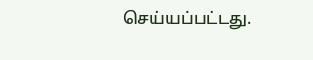செய்யப்பட்டது.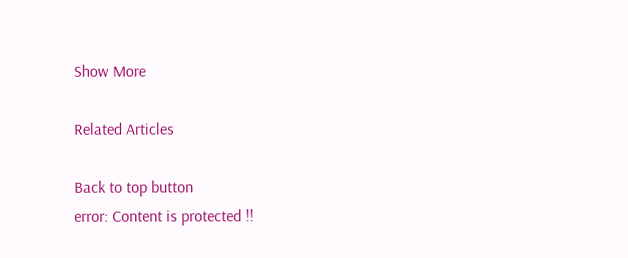Show More

Related Articles

Back to top button
error: Content is protected !!